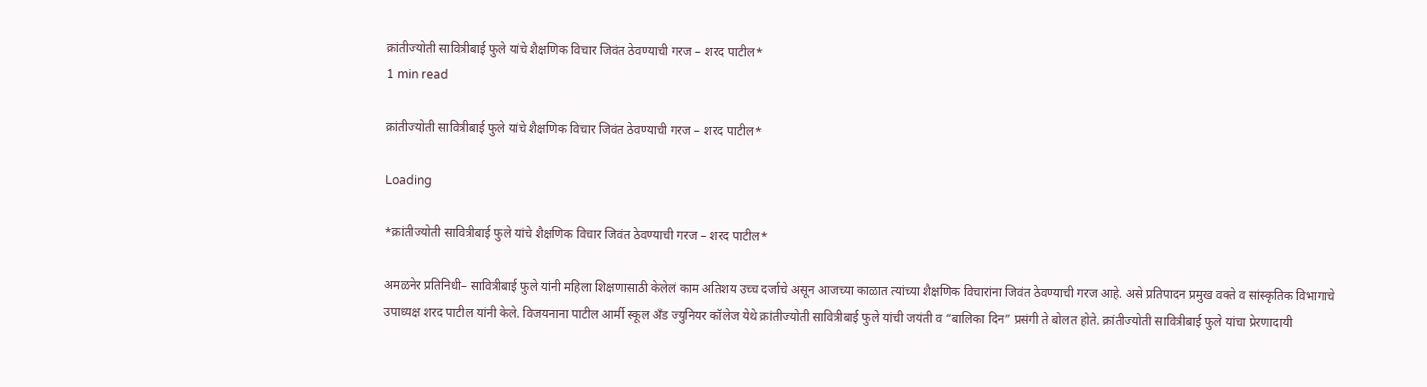क्रांतीज्योती सावित्रीबाई फुले यांचे शैक्षणिक विचार जिवंत ठेवण्याची गरज – शरद पाटील*
1 min read

क्रांतीज्योती सावित्रीबाई फुले यांचे शैक्षणिक विचार जिवंत ठेवण्याची गरज – शरद पाटील*

Loading

*क्रांतीज्योती सावित्रीबाई फुले यांचे शैक्षणिक विचार जिवंत ठेवण्याची गरज – शरद पाटील*

अमळनेर प्रतिनिधी– सावित्रीबाई फुले यांनी महिला शिक्षणासाठी केलेलं काम अतिशय उच्च दर्जाचे असून आजच्या काळात त्यांच्या शैक्षणिक विचारांना जिवंत ठेवण्याची गरज आहे. असे प्रतिपादन प्रमुख वक्ते व सांस्कृतिक विभागाचे उपाध्यक्ष शरद पाटील यांनी केले. विजयनाना पाटील आर्मी स्कूल अँड ज्युनियर कॉलेज येथे क्रांतीज्योती सावित्रीबाई फुले यांची जयंती व “बालिका दिन” प्रसंगी ते बोलत होते. क्रांतीज्योती सावित्रीबाई फुले यांचा प्रेरणादायी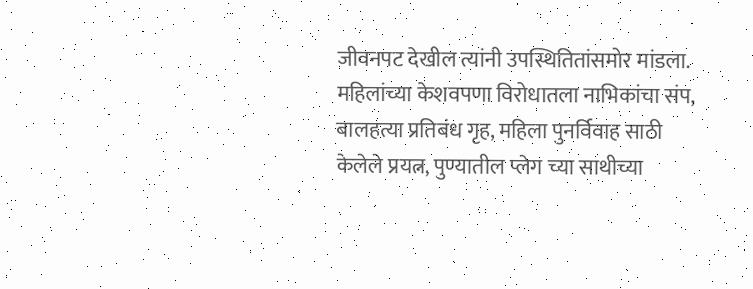जीवनपट देखील त्यांनी उपस्थितितांसमोर मांडला. महिलांच्या केशवपणा विरोधातला नाभिकांचा संप, बालहत्या प्रतिबंध गृह, महिला पुनर्विवाह साठी केलेले प्रयत्न, पुण्यातील प्लेग च्या साथीच्या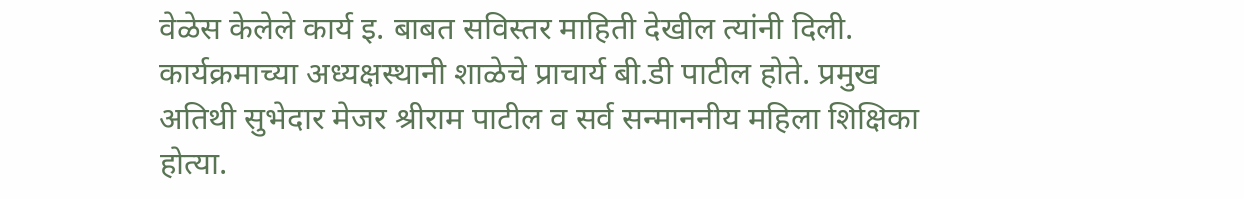वेळेस केलेले कार्य इ. बाबत सविस्तर माहिती देखील त्यांनी दिली.
कार्यक्रमाच्या अध्यक्षस्थानी शाळेचे प्राचार्य बी.डी पाटील होते. प्रमुख अतिथी सुभेदार मेजर श्रीराम पाटील व सर्व सन्माननीय महिला शिक्षिका होत्या.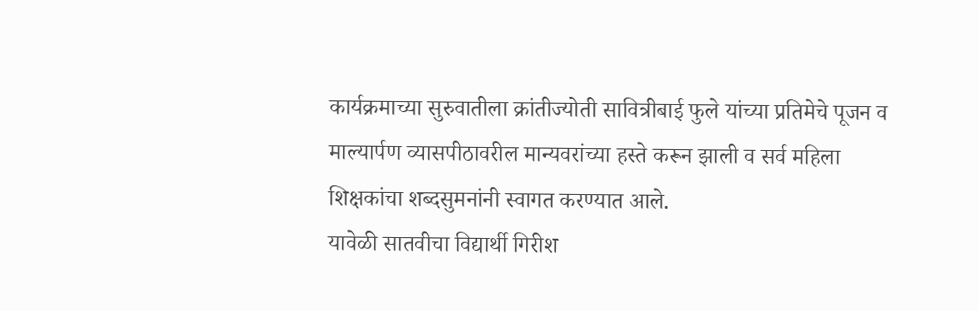कार्यक्रमाच्या सुरुवातीला क्रांतीज्योती सावित्रीबाई फुले यांच्या प्रतिमेचे पूजन व माल्यार्पण व्यासपीठावरील मान्यवरांच्या हस्ते करून झाली व सर्व महिला शिक्षकांचा शब्दसुमनांनी स्वागत करण्यात आले.
यावेळी सातवीचा विद्यार्थी गिरीश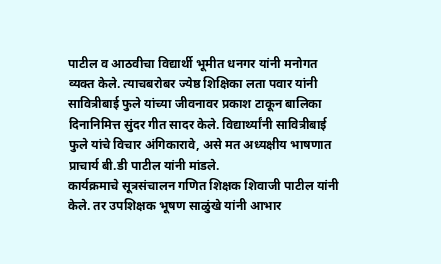पाटील व आठवीचा विद्यार्थी भूमीत धनगर यांनी मनोगत व्यक्त केले. त्याचबरोबर ज्येष्ठ शिक्षिका लता पवार यांनी सावित्रीबाई फुले यांच्या जीवनावर प्रकाश टाकून बालिका दिनानिमित्त सुंदर गीत सादर केले. विद्यार्थ्यांनी सावित्रीबाई फुले यांचे विचार अंगिकारावे, असे मत अध्यक्षीय भाषणात प्राचार्य बी.डी पाटील यांनी मांडले.
कार्यक्रमाचे सूत्रसंचालन गणित शिक्षक शिवाजी पाटील यांनी केले. तर उपशिक्षक भूषण साळुंखे यांनी आभार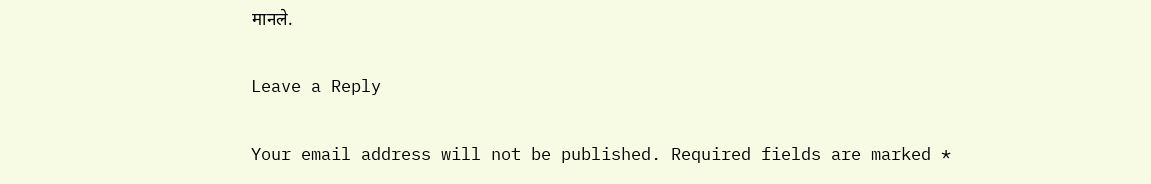मानले.

Leave a Reply

Your email address will not be published. Required fields are marked *